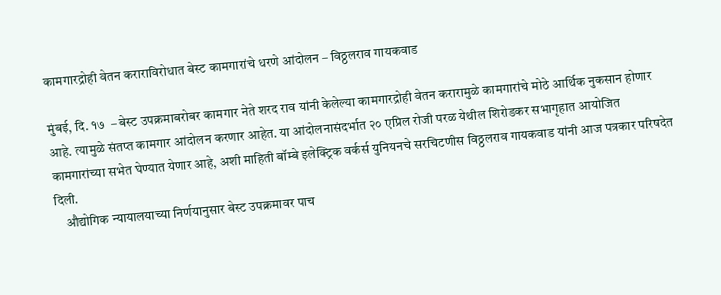कामगारद्रोही वेतन कराराविरोधात बेस्ट कामगारांचे धरणे आंदोलन – विठ्ठलराव गायकवाड

मुंबई, दि. १७  – बेस्ट उपक्रमाबरोबर कामगार नेते शरद राव यांनी केलेल्या कामगारद्रोही वेतन करारामुळे कामगारांचे मोठे आर्थिक नुकसान होणार आहे. त्यामुळे संतप्त कामगार आंदोलन करणार आहेत. या आंदोलनासंदर्भात २० एप्रिल रोजी परळ येथील शिरोडकर सभागृहात आयोजित कामगारांच्या सभेत घेण्यात येणार आहे, अशी माहिती बॉम्बे इलेक्ट्रिक वर्कर्स युनियनचे सरचिटणीस विठ्ठलराव गायकवाड यांनी आज पत्रकार परिषदेत दिली.
    औद्योगिक न्यायालयाच्या निर्णयानुसार बेस्ट उपक्रमावर पाच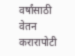वर्षांसाठी वेतन करारापोटी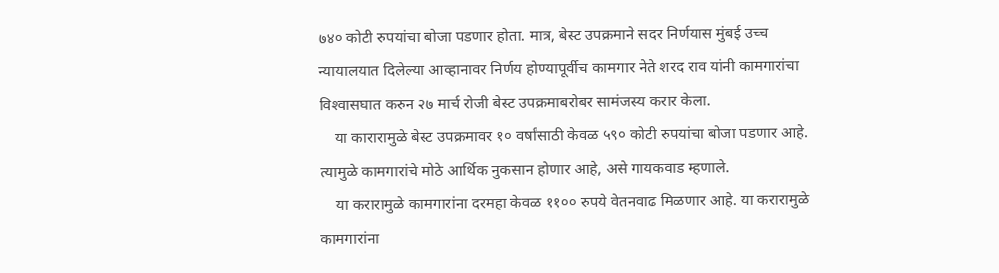७४० कोटी रुपयांचा बोजा पडणार होता. मात्र, बेस्ट उपक्रमाने सदर निर्णयास मुंबई उच्च न्यायालयात दिलेल्या आव्हानावर निर्णय होण्यापूर्वीच कामगार नेते शरद राव यांनी कामगारांचा विश्‍वासघात करुन २७ मार्च रोजी बेस्ट उपक्रमाबरोबर सामंजस्य करार केला.
    या कारारामुळे बेस्ट उपक्रमावर १० वर्षांसाठी केवळ ५९० कोटी रुपयांचा बोजा पडणार आहे. त्यामुळे कामगारांचे मोठे आर्थिक नुकसान होणार आहे, असे गायकवाड म्हणाले.
    या करारामुळे कामगारांना दरमहा केवळ ११०० रुपये वेतनवाढ मिळणार आहे. या करारामुळे कामगारांना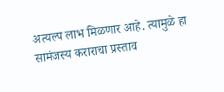अत्यल्प लाभ मिळणार आहे. त्यामुळे हा सामंजस्य कराराचा प्रस्ताव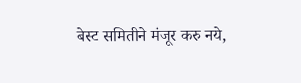बेस्ट समितीने मंजूर करु नये,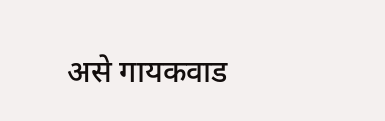असे गायकवाड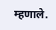म्हणाले.